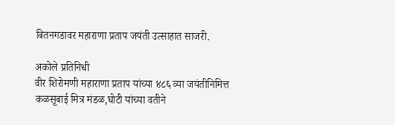बितनगडावर महाराणा प्रताप जयंती उत्साहात साजरी.

अकोले प्रतिनिधी
वीर शिरोमणी महाराणा प्रताप यांच्या ४८६ व्या जयंतीनिमित्त कळसूबाई मित्र मंडळ,घोटी यांच्या वतीने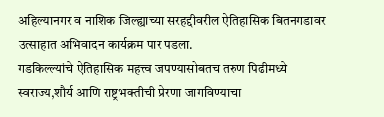अहिल्यानगर व नाशिक जिल्ह्याच्या सरहद्दीवरील ऐतिहासिक बितनगडावर उत्साहात अभिवादन कार्यक्रम पार पडला.
गडकिल्ल्यांचे ऐतिहासिक महत्त्व जपण्यासोबतच तरुण पिढीमध्ये स्वराज्य,शौर्य आणि राष्ट्रभक्तीची प्रेरणा जागविण्याचा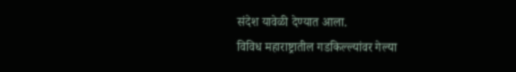संदेश यावेळी देण्यात आला.
विविध महाराष्ट्रातील गडकिल्ल्यांवर गेल्या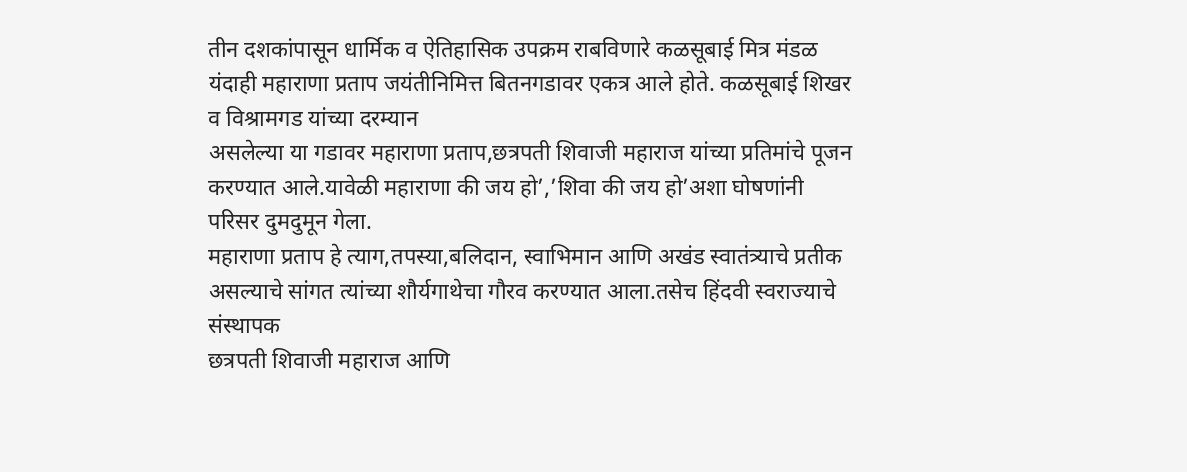तीन दशकांपासून धार्मिक व ऐतिहासिक उपक्रम राबविणारे कळसूबाई मित्र मंडळ यंदाही महाराणा प्रताप जयंतीनिमित्त बितनगडावर एकत्र आले होते. कळसूबाई शिखर व विश्रामगड यांच्या दरम्यान
असलेल्या या गडावर महाराणा प्रताप,छत्रपती शिवाजी महाराज यांच्या प्रतिमांचे पूजन करण्यात आले.यावेळी महाराणा की जय हो’,’शिवा की जय हो’अशा घोषणांनी परिसर दुमदुमून गेला.
महाराणा प्रताप हे त्याग,तपस्या,बलिदान, स्वाभिमान आणि अखंड स्वातंत्र्याचे प्रतीक असल्याचे सांगत त्यांच्या शौर्यगाथेचा गौरव करण्यात आला.तसेच हिंदवी स्वराज्याचे संस्थापक
छत्रपती शिवाजी महाराज आणि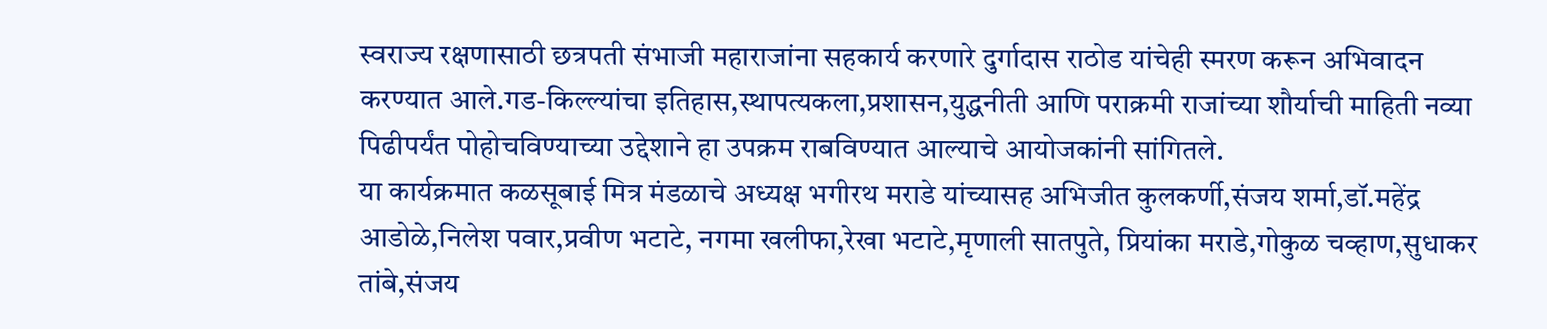स्वराज्य रक्षणासाठी छत्रपती संभाजी महाराजांना सहकार्य करणारे दुर्गादास राठोड यांचेही स्मरण करून अभिवादन करण्यात आले.गड-किल्ल्यांचा इतिहास,स्थापत्यकला,प्रशासन,युद्धनीती आणि पराक्रमी राजांच्या शौर्याची माहिती नव्या पिढीपर्यंत पोहोचविण्याच्या उद्देशाने हा उपक्रम राबविण्यात आल्याचे आयोजकांनी सांगितले.
या कार्यक्रमात कळसूबाई मित्र मंडळाचे अध्यक्ष भगीरथ मराडे यांच्यासह अभिजीत कुलकर्णी,संजय शर्मा,डॉ.महेंद्र आडोळे,निलेश पवार,प्रवीण भटाटे, नगमा खलीफा,रेखा भटाटे,मृणाली सातपुते, प्रियांका मराडे,गोकुळ चव्हाण,सुधाकर तांबे,संजय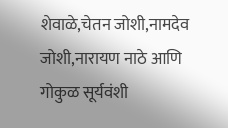शेवाळे,चेतन जोशी,नामदेव जोशी,नारायण नाठे आणि गोकुळ सूर्यवंशी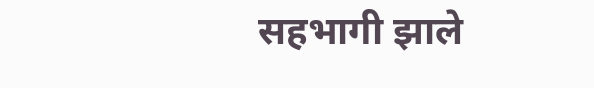सहभागी झाले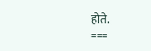होते.
===